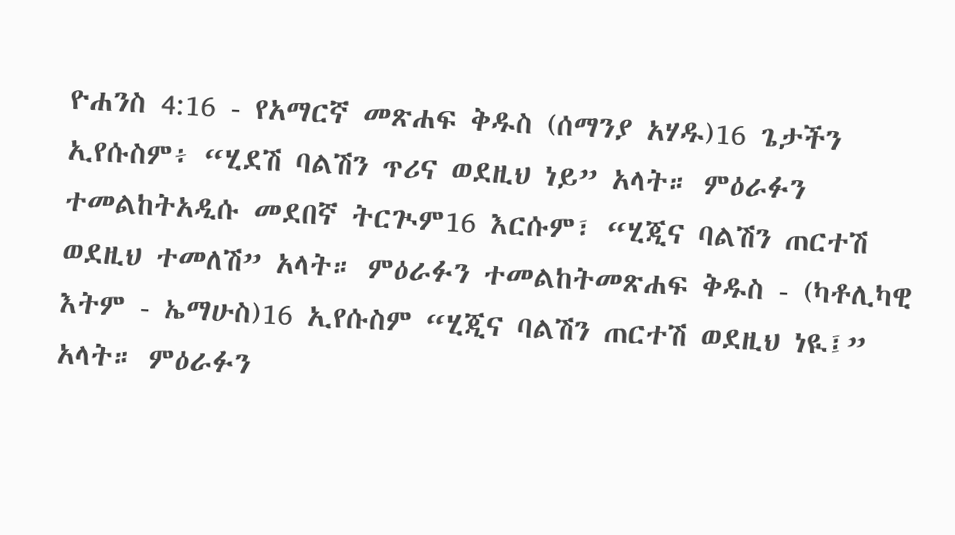ዮሐንስ 4:16 - የአማርኛ መጽሐፍ ቅዱስ (ሰማንያ አሃዱ)16 ጌታችን ኢየሱስም፥ “ሂደሽ ባልሽን ጥሪና ወደዚህ ነይ” አላት። ምዕራፉን ተመልከትአዲሱ መደበኛ ትርጒም16 እርሱም፣ “ሂጂና ባልሽን ጠርተሽ ወደዚህ ተመለሽ” አላት። ምዕራፉን ተመልከትመጽሐፍ ቅዱስ - (ካቶሊካዊ እትም - ኤማሁስ)16 ኢየሱስም “ሂጂና ባልሽን ጠርተሽ ወደዚህ ነዪ፤” አላት። ምዕራፉን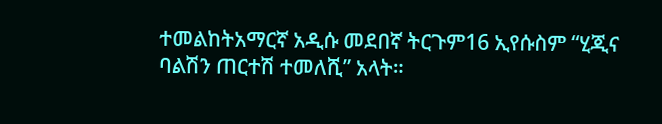ተመልከትአማርኛ አዲሱ መደበኛ ትርጉም16 ኢየሱስም “ሂጂና ባልሽን ጠርተሽ ተመለሺ” አላት።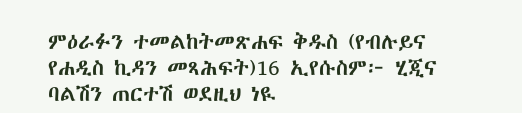ምዕራፉን ተመልከትመጽሐፍ ቅዱስ (የብሉይና የሐዲስ ኪዳን መጻሕፍት)16 ኢየሱስም፦ ሂጂና ባልሽን ጠርተሽ ወደዚህ ነዪ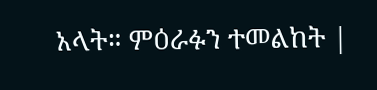አላት። ምዕራፉን ተመልከት |